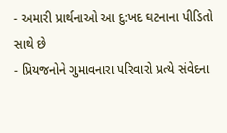- અમારી પ્રાર્થનાઓ આ દુ:ખદ ઘટનાના પીડિતો સાથે છે
- પ્રિયજનોને ગુમાવનારા પરિવારો પ્રત્યે સંવેદના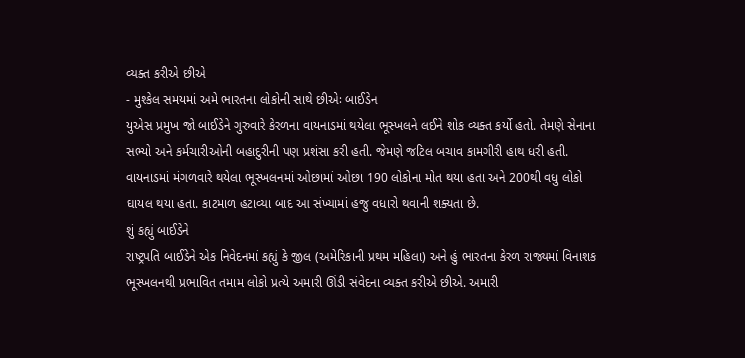વ્યક્ત કરીએ છીએ
- મુશ્કેલ સમયમાં અમે ભારતના લોકોની સાથે છીએઃ બાઈડેન
યુએસ પ્રમુખ જો બાઈડેને ગુરુવારે કેરળના વાયનાડમાં થયેલા ભૂસ્ખલને લઈને શોક વ્યક્ત કર્યો હતો. તેમણે સેનાના સભ્યો અને કર્મચારીઓની બહાદુરીની પણ પ્રશંસા કરી હતી. જેમણે જટિલ બચાવ કામગીરી હાથ ધરી હતી. વાયનાડમાં મંગળવારે થયેલા ભૂસ્ખલનમાં ઓછામાં ઓછા 190 લોકોના મોત થયા હતા અને 200થી વધુ લોકો ઘાયલ થયા હતા. કાટમાળ હટાવ્યા બાદ આ સંખ્યામાં હજુ વધારો થવાની શક્યતા છે.
શું કહ્યું બાઈડેને
રાષ્ટ્રપતિ બાઈડેને એક નિવેદનમાં કહ્યું કે જીલ (અમેરિકાની પ્રથમ મહિલા) અને હું ભારતના કેરળ રાજ્યમાં વિનાશક ભૂસ્ખલનથી પ્રભાવિત તમામ લોકો પ્રત્યે અમારી ઊંડી સંવેદના વ્યક્ત કરીએ છીએ. અમારી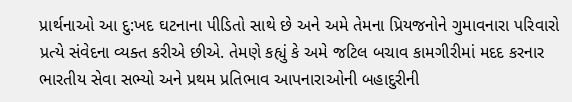પ્રાર્થનાઓ આ દુ:ખદ ઘટનાના પીડિતો સાથે છે અને અમે તેમના પ્રિયજનોને ગુમાવનારા પરિવારો પ્રત્યે સંવેદના વ્યક્ત કરીએ છીએ. તેમણે કહ્યું કે અમે જટિલ બચાવ કામગીરીમાં મદદ કરનાર ભારતીય સેવા સભ્યો અને પ્રથમ પ્રતિભાવ આપનારાઓની બહાદુરીની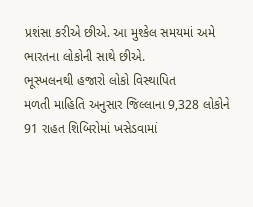પ્રશંસા કરીએ છીએ. આ મુશ્કેલ સમયમાં અમે ભારતના લોકોની સાથે છીએ.
ભૂસ્ખલનથી હજારો લોકો વિસ્થાપિત
મળતી માહિતિ અનુસાર જિલ્લાના 9,328 લોકોને 91 રાહત શિબિરોમાં ખસેડવામાં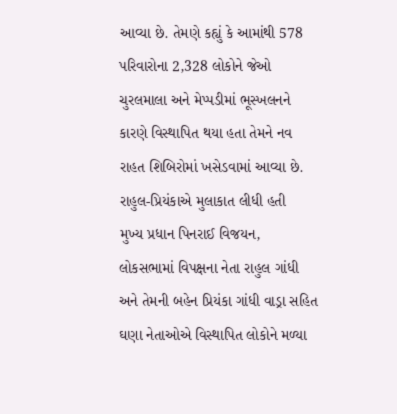આવ્યા છે. તેમણે કહ્યું કે આમાંથી 578 પરિવારોના 2,328 લોકોને જેઓ ચુરલમાલા અને મેપ્પડીમાં ભૂસ્ખલનને કારણે વિસ્થાપિત થયા હતા તેમને નવ રાહત શિબિરોમાં ખસેડવામાં આવ્યા છે.
રાહુલ-પ્રિયંકાએ મુલાકાત લીધી હતી
મુખ્ય પ્રધાન પિનરાઈ વિજયન, લોકસભામાં વિપક્ષના નેતા રાહુલ ગાંધી અને તેમની બહેન પ્રિયંકા ગાંધી વાડ્રા સહિત ઘણા નેતાઓએ વિસ્થાપિત લોકોને મળ્યા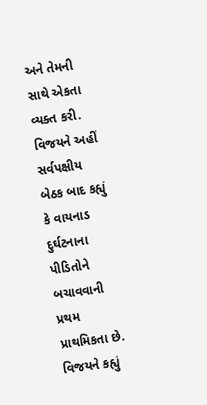અને તેમની સાથે એકતા વ્યક્ત કરી. વિજયને અહીં સર્વપક્ષીય બેઠક બાદ કહ્યું કે વાયનાડ દુર્ઘટનાના પીડિતોને બચાવવાની પ્રથમ પ્રાથમિકતા છે. વિજયને કહ્યું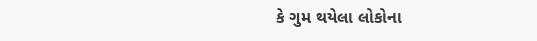કે ગુમ થયેલા લોકોના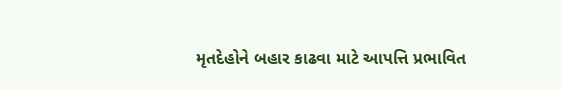મૃતદેહોને બહાર કાઢવા માટે આપત્તિ પ્રભાવિત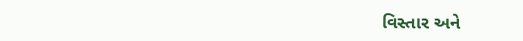વિસ્તાર અને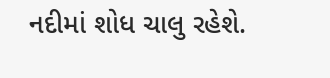નદીમાં શોધ ચાલુ રહેશે.